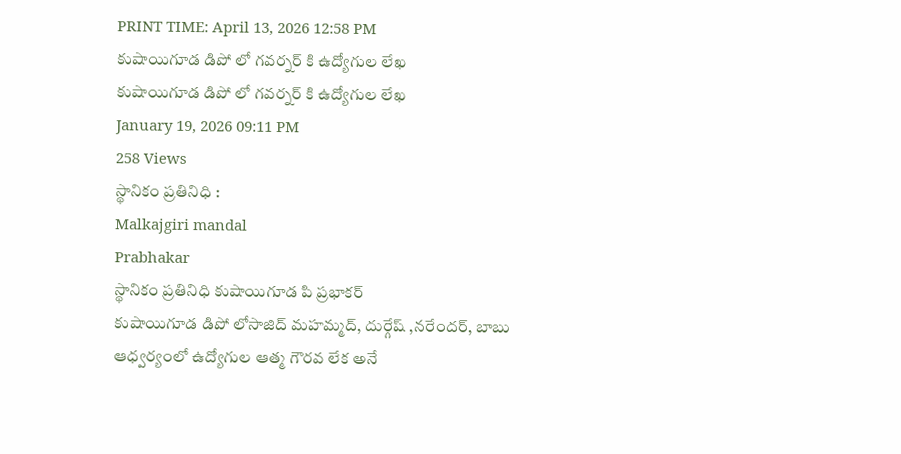PRINT TIME: April 13, 2026 12:58 PM
కుషాయిగూడ డిపో లో గవర్నర్ కి ఉద్యోగుల లేఖ
కుషాయిగూడ డిపో లో గవర్నర్ కి ఉద్యోగుల లేఖ
January 19, 2026 09:11 PM
258 Views
స్థానికం ప్రతినిధి :
Malkajgiri mandal
Prabhakar
స్థానికం ప్రతినిధి కుషాయిగూడ పి ప్రభాకర్
కుషాయిగూడ డిపో లోసాజిద్ మహమ్మద్, దుర్గేష్ ,నరేందర్, బాబు ఆధ్వర్యంలో ఉద్యోగుల ఆత్మ గౌరవ లేక అనే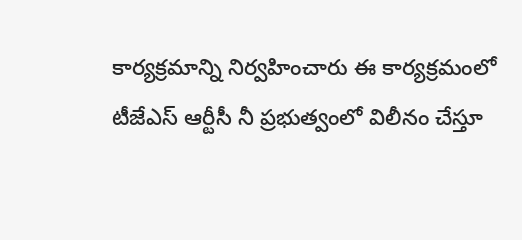కార్యక్రమాన్ని నిర్వహించారు ఈ కార్యక్రమంలో టీజేఎస్ ఆర్టీసీ నీ ప్రభుత్వంలో విలీనం చేస్తూ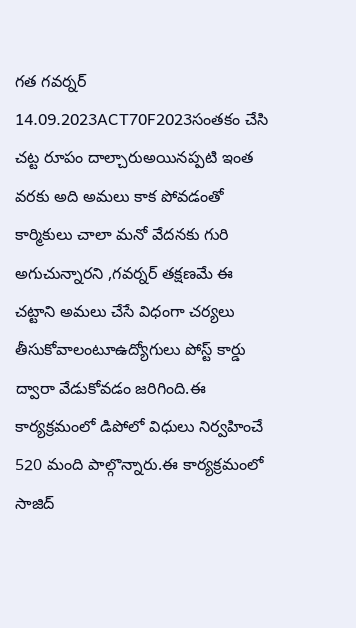గత గవర్నర్ 14.09.2023ACT70F2023సంతకం చేసి చట్ట రూపం దాల్చారుఅయినప్పటి ఇంత వరకు అది అమలు కాక పోవడంతో కార్మికులు చాలా మనో వేదనకు గురి అగుచున్నారని ,గవర్నర్ తక్షణమే ఈ చట్టాని అమలు చేసే విధంగా చర్యలు తీసుకోవాలంటూఉద్యోగులు పోస్ట్ కార్డు ద్వారా వేడుకోవడం జరిగింది.ఈ కార్యక్రమంలో డిపోలో విధులు నిర్వహించే 520 మంది పాల్గొన్నారు.ఈ కార్యక్రమంలో సాజిద్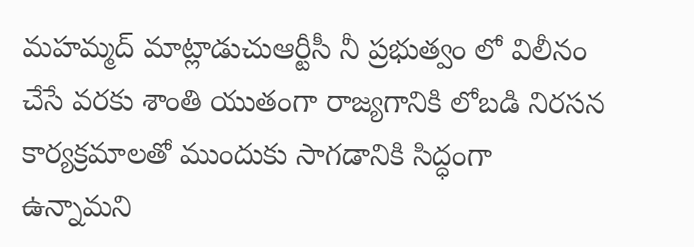మహమ్మద్ మాట్లాడుచుఆర్టీసీ నీ ప్రభుత్వం లో విలీనం చేసే వరకు శాంతి యుతంగా రాజ్యగానికి లోబడి నిరసన కార్యక్రమాలతో ముందుకు సాగడానికి సిద్ధంగా ఉన్నామని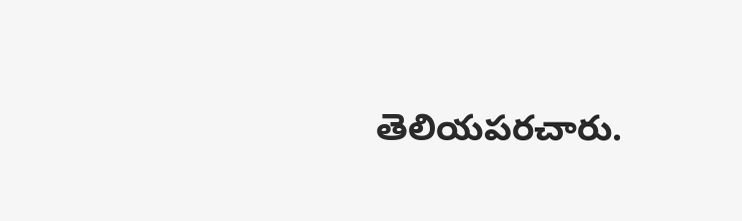తెలియపరచారు.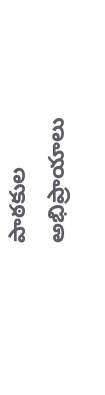పాఠకుల అభిప్రాయాలు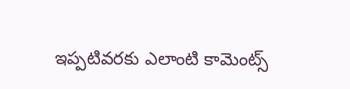ఇప్పటివరకు ఎలాంటి కామెంట్స్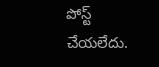పోస్ట్ చేయలేదు.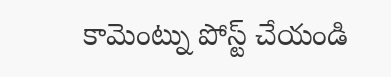కామెంట్ను పోస్ట్ చేయండి